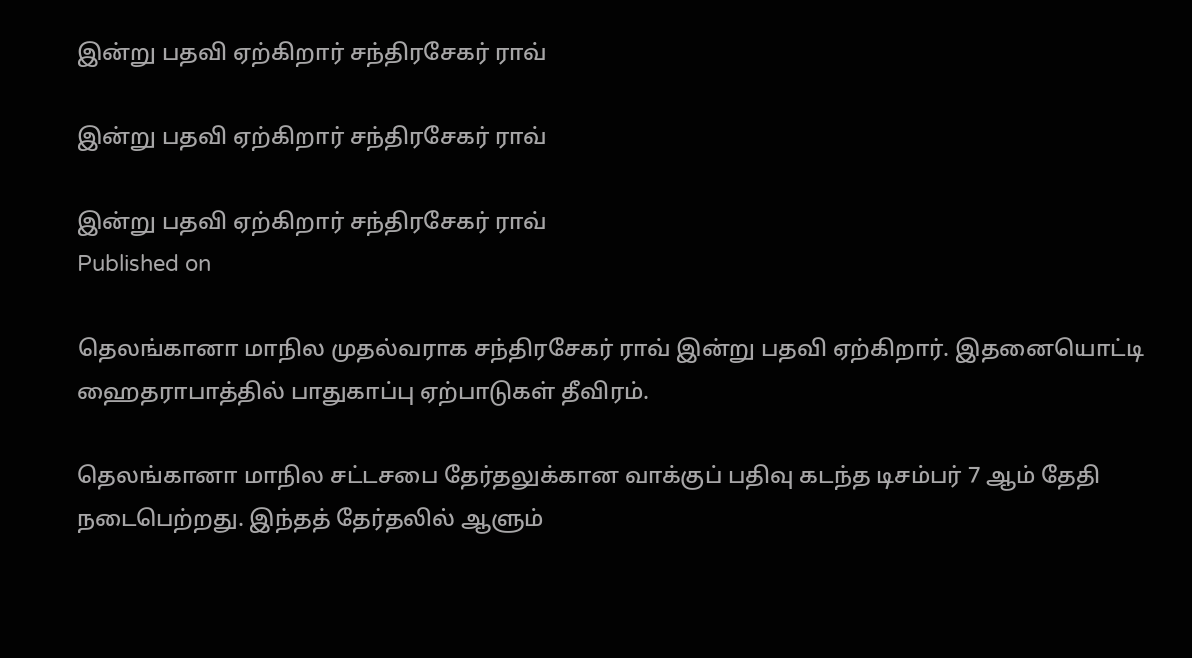இன்று பதவி ஏற்கிறார் சந்திரசேகர் ராவ்

இன்று பதவி ஏற்கிறார் சந்திரசேகர் ராவ்

இன்று பதவி ஏற்கிறார் சந்திரசேகர் ராவ்
Published on

தெலங்கானா மாநில முதல்வராக சந்திரசேகர் ராவ் இன்று பதவி ஏற்கிறார். இதனையொட்டி ஹைதராபாத்தில் பாதுகாப்பு ஏற்பாடுகள் தீவிரம்.

தெலங்கானா மாநில சட்டசபை தேர்தலுக்கான வாக்குப் பதிவு கடந்த டிசம்பர் 7 ஆம் தேதி நடைபெற்றது. இந்தத் தேர்தலில் ஆளும்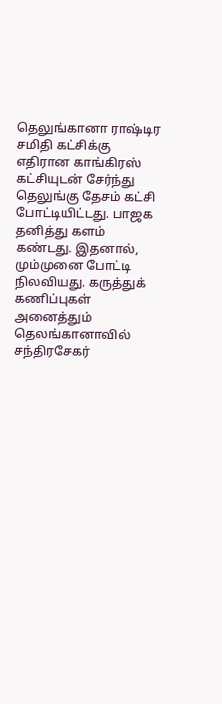தெலுங்கானா ராஷ்டிர சமிதி கட்சிக்கு எதிரான காங்கிரஸ் கட்சியுடன் சேர்ந்து தெலுங்கு தேசம் கட்சி போட்டியிட்டது. பாஜக தனித்து களம் கண்டது. இதனால், மும்முனை போட்டி நிலவியது. கருத்துக் கணிப்புகள் அனைத்தும் தெலங்கானாவில் சந்திரசேகர்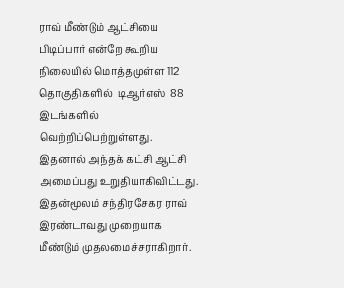ராவ் மீண்டும் ஆட்சியை பிடிப்பார் என்றே கூறிய நிலையில் மொத்தமுள்ள 112 தொகுதிகளில்  டிஆர்எஸ்  88 இடங்களில் வெற்றிப்பெற்றுள்ளது. இதனால் அந்தக் கட்சி ஆட்சி அமைப்பது உறுதியாகிவிட்டது. இதன்மூலம் சந்திரசேகர ராவ் இரண்டாவது முறையாக மீண்டும் முதலமைச்சராகிறார்.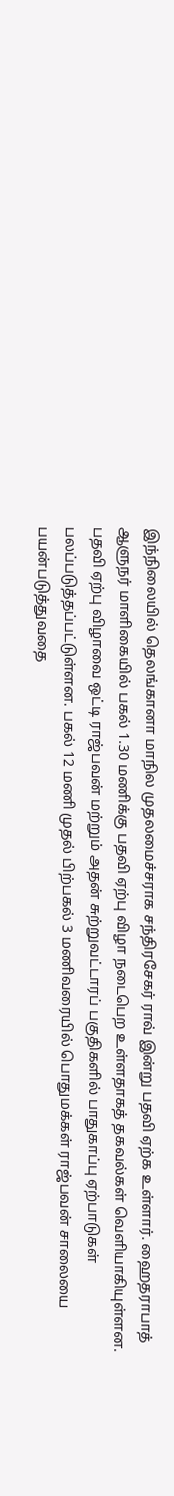இந்நிலையில் தெலங்கானா மாநில முதலமைச்சராக சந்திரசேகர் ராவ் இன்று ‌பதவி ஏற்க உள்ளார். ஹைதராபாத் ஆளுநர் மாளிகையில் பகல் 1.30 மணிக்கு‌ பதவி ஏற்பு விழா நடைபெற உள்ளதாகத் தகவல்கள் வெளியாகியுள்ளன. பதவி ஏற்பு விழாவை ஒட்டி ராஜ்பவன் மற்றும் அதன் சுற்றுவட்டாரப் பகுதிகளில் பாதுகாப்பு ஏற்பாடுகள் பலப்படுத்தப்பட்டுள்ளன. பகல் 12 மணி முதல் பிற்பகல் 3 மணிவரையில் பொதுமக்கள் ராஜ்பவன் சாலையை பயன்படுத்துவதை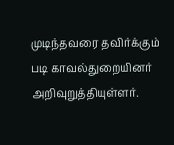முடிந்தவரை தவிர்க்கு‌ம் படி காவல்துறையினர் அறிவுறுத்தியுள்ள‌ர்.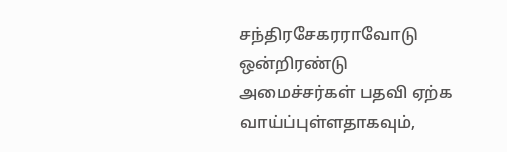சந்திரசேகரராவோடு ஒன்றிரண்டு அமைச்சர்கள் பதவி ஏற்க வாய்‌ப்புள்ளதாகவும்,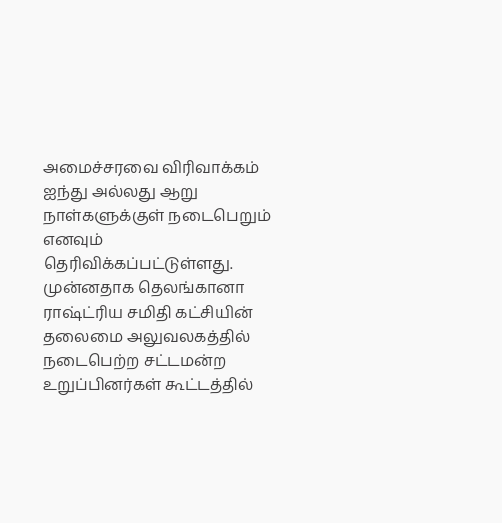அமைச்சரவை விரிவாக்கம் ஐந்து அல்லது ஆறு நாள்களுக்குள் நடைபெறும் எனவும் தெரிவிக்கப்பட்டுள்ளது. முன்னதாக தெல‌ங்கானா ராஷ்ட்ரிய சமிதி கட்சியின் தலைமை அலுவலகத்தில் நடைபெற்ற‌ சட்டமன்‌ற உறுப்பினர்கள் கூ‌ட்டத்தில்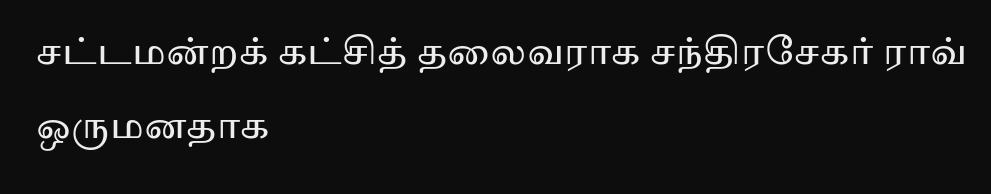சட்டமன்றக் கட்சித் தலைவராக சந்திரசேகர் ராவ் ஒருமனதாக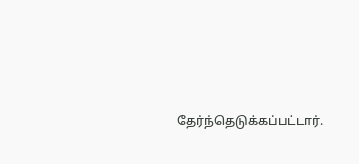தேர்ந்தெடுக்கப்பட்டார்.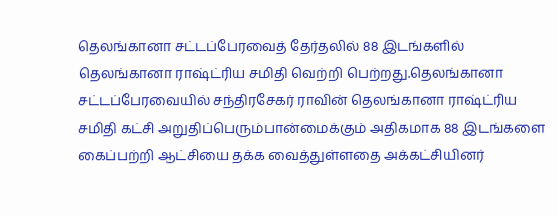தெலங்கானா சட்டப்பேரவைத் தேர்தலில் 88 இடங்களில் தெலங்கானா ராஷ்ட்ரிய சமிதி வெற்றி பெற்றது.தெலங்கானா சட்டப்பேரவையில் சந்திரசேகர் ராவின் தெலங்கானா ராஷ்ட்ரிய சமிதி கட்சி அறுதிப்பெரும்பான்மைக்கும் அதிகமாக 88 இடங்களை கைப்பற்றி ஆட்சியை தக்க வைத்துள்ளதை அக்கட்சியினர்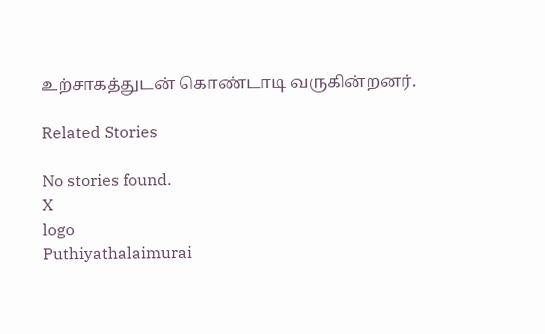உற்சாகத்துடன் கொண்டாடி வருகின்றனர்.

Related Stories

No stories found.
X
logo
Puthiyathalaimurai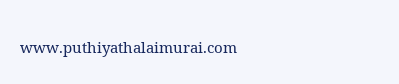www.puthiyathalaimurai.com